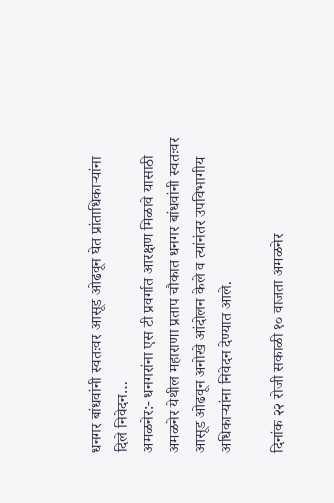धनगर बांधवांनी स्वतःवर आसूड ओढवून घेत प्रांताधिकाऱ्यांना दिले निवेदन…
अमळनेर:- धनगरांना एस टी प्रवर्गात आरक्षण मिळावे यासाठी अमळनेर येथील महाराणा प्रताप चौकात धनगर बांधवांनी स्वतःवर आसूड ओढवून अनोखे आंदोलन केले व त्यांनंतर उपविभागीय अधिकाऱ्यांना निवेदन देण्यात आले.

दिनांक २२ रोजी सकाळी १० वाजता अमळनेर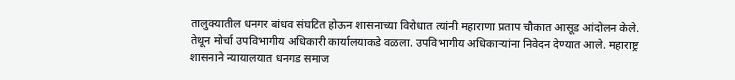तालुक्यातील धनगर बांधव संघटित होऊन शासनाच्या विरोधात त्यांनी महाराणा प्रताप चौकात आसूड आंदोलन केले. तेथून मोर्चा उपविभागीय अधिकारी कार्यालयाकडे वळला. उपविभागीय अधिकाऱ्यांना निवेदन देण्यात आले. महाराष्ट्र शासनाने न्यायालयात धनगड समाज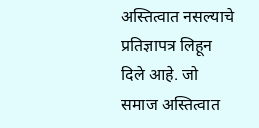अस्तित्वात नसल्याचे प्रतिज्ञापत्र लिहून दिले आहे. जो समाज अस्तित्वात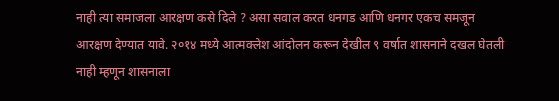नाही त्या समाजला आरक्षण कसे दिले ? असा सवाल करत धनगड आणि धनगर एकच समजून आरक्षण देण्यात यावे. २०१४ मध्ये आत्मक्लेश आंदोलन करून देखील ९ वर्षात शासनाने दखल घेतली नाही म्हणून शासनाला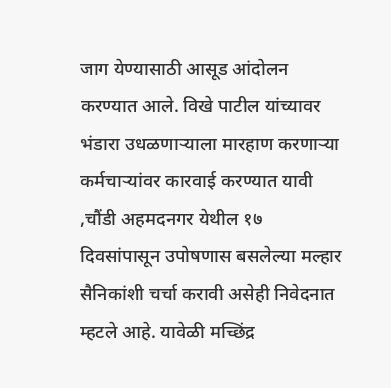जाग येण्यासाठी आसूड आंदोलन करण्यात आले. विखे पाटील यांच्यावर भंडारा उधळणाऱ्याला मारहाण करणाऱ्या कर्मचाऱ्यांवर कारवाई करण्यात यावी ,चौंडी अहमदनगर येथील १७ दिवसांपासून उपोषणास बसलेल्या मल्हार सैनिकांशी चर्चा करावी असेही निवेदनात म्हटले आहे. यावेळी मच्छिंद्र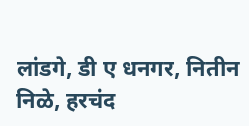लांडगे, डी ए धनगर, नितीन निळे, हरचंद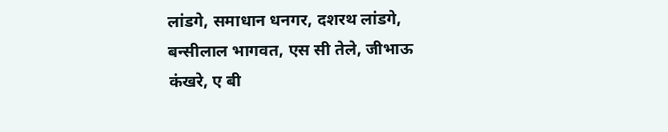लांडगे, समाधान धनगर, दशरथ लांडगे, बन्सीलाल भागवत, एस सी तेले, जीभाऊ कंखरे, ए बी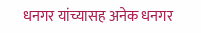धनगर यांच्यासह अनेक धनगर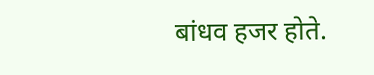बांधव हजर होते.